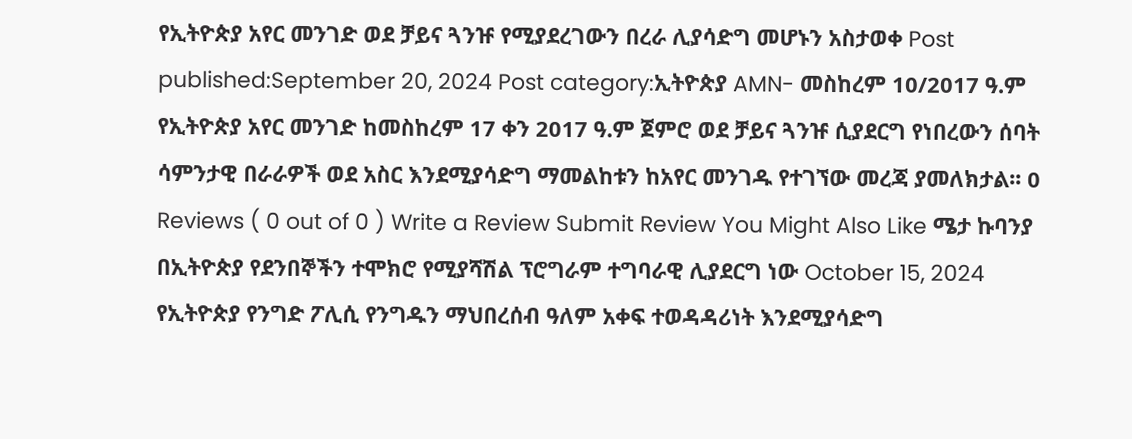የኢትዮጵያ አየር መንገድ ወደ ቻይና ጓንዡ የሚያደረገውን በረራ ሊያሳድግ መሆኑን አስታወቀ Post published:September 20, 2024 Post category:ኢትዮጵያ AMN- መስከረም 10/2017 ዓ.ም የኢትዮጵያ አየር መንገድ ከመስከረም 17 ቀን 2017 ዓ.ም ጀምሮ ወደ ቻይና ጓንዡ ሲያደርግ የነበረውን ሰባት ሳምንታዊ በራራዎች ወደ አስር እንደሚያሳድግ ማመልከቱን ከአየር መንገዱ የተገኘው መረጃ ያመለክታል፡፡ 0 Reviews ( 0 out of 0 ) Write a Review Submit Review You Might Also Like ሜታ ኩባንያ በኢትዮጵያ የደንበኞችን ተሞክሮ የሚያሻሽል ፕሮግራም ተግባራዊ ሊያደርግ ነው October 15, 2024 የኢትዮጵያ የንግድ ፖሊሲ የንግዱን ማህበረሰብ ዓለም አቀፍ ተወዳዳሪነት እንደሚያሳድግ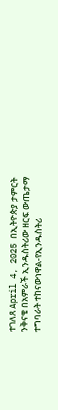ተገለጸ April 4, 2025 በኢትዮጵያ ታምርት ንቅናቄ በአምራች ኢንዱስትሪው ዘርፍ ውጤታማ ተግባራት ተከናውነዋል-የኢንዱስትሪ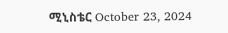ሚኒስቴር October 23, 2024